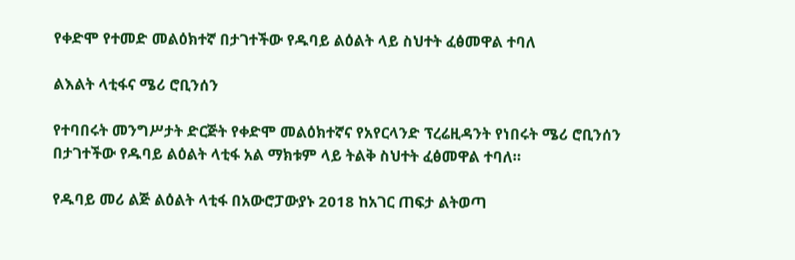የቀድሞ የተመድ መልዕክተኛ በታገተችው የዱባይ ልዕልት ላይ ስህተት ፈፅመዋል ተባለ

ልእልት ላቲፋና ሜሪ ሮቢንሰን

የተባበሩት መንግሥታት ድርጅት የቀድሞ መልዕክተኛና የአየርላንድ ፕረሬዚዳንት የነበሩት ሜሪ ሮቢንሰን በታገተችው የዱባይ ልዕልት ላቲፋ አል ማክቱም ላይ ትልቅ ስህተት ፈፅመዋል ተባለ።

የዱባይ መሪ ልጅ ልዕልት ላቲፋ በአውሮፓውያኑ 2018 ከአገር ጠፍታ ልትወጣ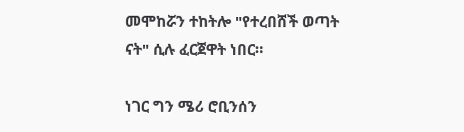መሞከሯን ተከትሎ "የተረበሸች ወጣት ናት" ሲሉ ፈርጀዋት ነበር።

ነገር ግን ሜሪ ሮቢንሰን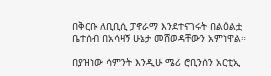በቅርቡ ለቢቢሲ ፓኖራማ እንደተናገሩት በልዕልቷ ቤተሰብ በአሳዛኝ ሁኔታ መሸወዳቸውን አምነዋል።

በያዝነው ሳምንት እንዲሁ ሜሪ ሮቢንሰን አርቲኢ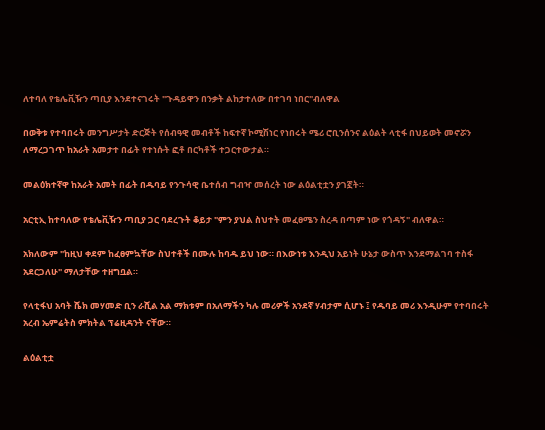ለተባለ የቴሌቪዥን ጣቢያ እንደተናገሩት "ጉዳይዋን በንቃት ልከታተለው በተገባ ነበር"ብለዋል

በወቅቱ የተባበሩት መንግሥታት ድርጅት የሰብዓዊ መብቶች ከፍተኛ ኮሚሽነር የነበሩት ሜሪ ሮቢንሰንና ልዕልት ላቲፋ በህይወት መኖሯን ለማረጋገጥ ከአራት አመታተ በፊት የተነሱት ፎቶ በርካቶች ተጋርተውታል።

መልዕክተኛዋ ከአራት አመት በፊት በዱባይ የንጉሳዊ ቤተሰብ ግብዣ መሰረት ነው ልዕልቲቷን ያገኟት።

አርቲኢ ከተባለው የቴሌቪዥን ጣቢያ ጋር ባደረጉት ቆይታ "ምን ያህል ስህተት መፈፀሜን ስረዳ በጣም ነው የጎዳኝ" ብለዋል።

አክለውም "ከዚህ ቀደም ከፈፀምኳቸው ስህተቶች በሙሉ ከባዱ ይህ ነው። በእውነቱ እንዲህ አይነት ሁኔታ ውስጥ እንደማልገባ ተስፋ አደርጋለሁ" ማለታቸው ተዘግቧል።

የላቲፋህ አባት ሼክ መሃመድ ቢን ራሺል አል ማክቱም በአለማችን ካሉ መሪዎች አንደኛ ሃብታም ሲሆኑ ፤ የዱባይ መሪ እንዲሁም የተባበሩት አረብ ኤምሬትስ ምክትል ፕሬዚዳንት ናቸው።

ልዕልቲቷ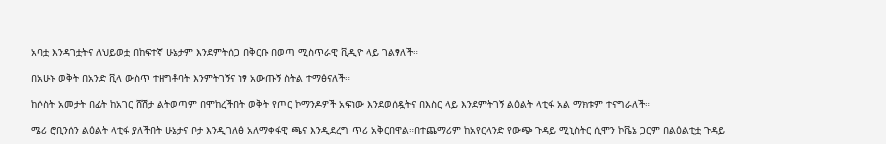አባቷ እንዳገቷትና ለህይወቷ በከፍተኛ ሁኔታም እንደምትሰጋ በቅርቡ በወጣ ሚስጥራዊ ቪዲዮ ላይ ገልፃለች።

በአሁኑ ወቅት በአንድ ቪላ ውስጥ ተዘግቶባት እንምትገኝና ነፃ አውጡኝ ስትል ተማፅናለች።

ከሶስት አመታት በፊት ከአገር ሸሽታ ልትወጣም በሞከረችበት ወቅት የጦር ኮማንዶዎች አፍነው እንደወሰዷትና በእስር ላይ እንደምትገኝ ልዕልት ላቲፋ አል ማክቱም ተናግራለች።

ሜሪ ሮቢንሰን ልዕልት ላቲፋ ያለችበት ሁኔታና ቦታ እንዲገለፅ አለማቀፋዊ ጫና እንዲደረግ ጥሪ አቅርበዋል።በተጨማሪም ከአየርላንድ የውጭ ጉዳይ ሚኒስትር ሲሞን ኮቬኔ ጋርም በልዕልቲቷ ጉዳይ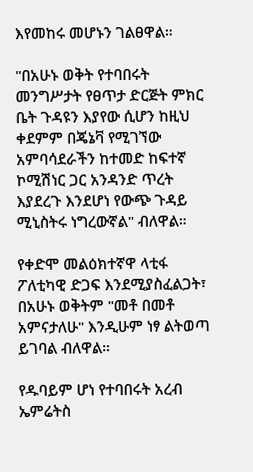እየመከሩ መሆኑን ገልፀዋል።

"በአሁኑ ወቅት የተባበሩት መንግሥታት የፀጥታ ድርጅት ምክር ቤት ጉዳዩን እያየው ሲሆን ከዚህ ቀደምም በጄኔቫ የሚገኘው አምባሳደራችን ከተመድ ከፍተኛ ኮሚሽነር ጋር አንዳንድ ጥረት እያደረጉ እንደሆነ የውጭ ጉዳይ ሚኒስትሩ ነግረውኛል" ብለዋል።

የቀድሞ መልዕክተኛዋ ላቲፋ ፖለቲካዊ ድጋፍ እንደሚያስፈልጋት፣ በአሁኑ ወቅትም "መቶ በመቶ አምናታለሁ" እንዲሁም ነፃ ልትወጣ ይገባል ብለዋል።

የዱባይም ሆነ የተባበሩት አረብ ኤምሬትስ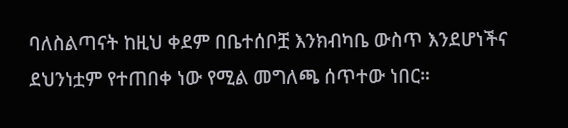ባለስልጣናት ከዚህ ቀደም በቤተሰቦቿ እንክብካቤ ውስጥ እንደሆነችና ደህንነቷም የተጠበቀ ነው የሚል መግለጫ ሰጥተው ነበር።